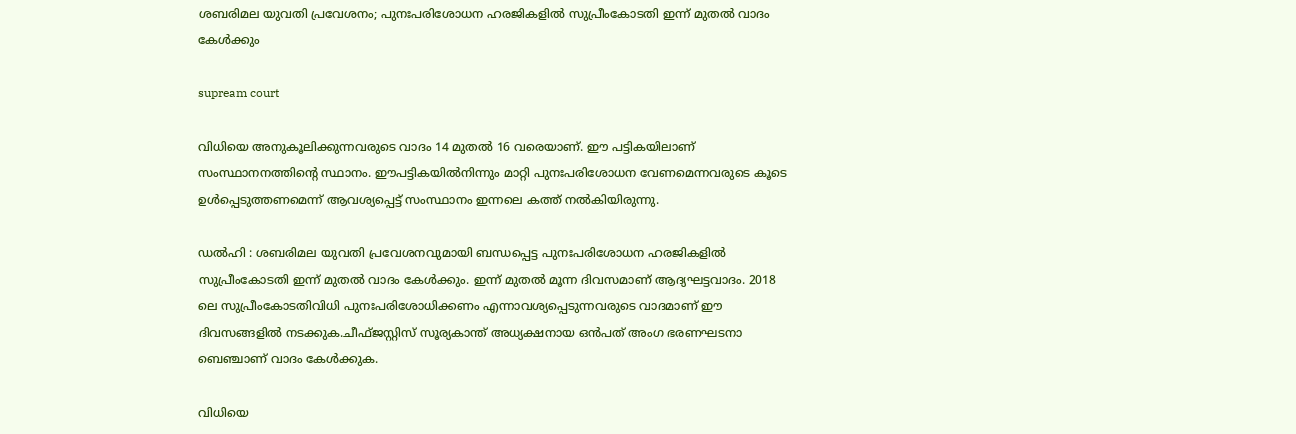ശബരിമല യുവതി പ്രവേശനം; പുനഃപരിശോധന ഹരജികളില്‍ സുപ്രീംകോടതി ഇന്ന് മുതല്‍ വാദം കേള്‍ക്കും

supream court

വിധിയെ അനുകൂലിക്കുന്നവരുടെ വാദം 14 മുതല്‍ 16 വരെയാണ്. ഈ പട്ടികയിലാണ് സംസ്ഥാനനത്തിൻ്റെ സ്ഥാനം. ഈപട്ടികയില്‍നിന്നും മാറ്റി പുനഃപരിശോധന വേണമെന്നവരുടെ കൂടെ ഉള്‍പ്പെടുത്തണമെന്ന് ആവശ്യപ്പെട്ട് സംസ്ഥാനം ഇന്നലെ കത്ത് നല്‍കിയിരുന്നു.

ഡൽഹി : ശബരിമല യുവതി പ്രവേശനവുമായി ബന്ധപ്പെട്ട പുനഃപരിശോധന ഹരജികളില്‍ സുപ്രീംകോടതി ഇന്ന് മുതല്‍ വാദം കേള്‍ക്കും. ഇന്ന് മുതല്‍ മൂന്ന ദിവസമാണ് ആദ്യഘട്ടവാദം. 2018 ലെ സുപ്രീംകോടതിവിധി പുനഃപരിശോധിക്കണം എന്നാവശ്യപ്പെടുന്നവരുടെ വാദമാണ് ഈ ദിവസങ്ങളില്‍ നടക്കുക.ചീഫ്ജസ്റ്റിസ് സൂര്യകാന്ത് അധ്യക്ഷനായ ഒൻപത് അംഗ ഭരണഘടനാ ബെഞ്ചാണ് വാദം കേള്‍ക്കുക.

വിധിയെ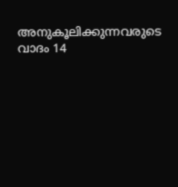അനുകൂലിക്കുന്നവരുടെ വാദം 14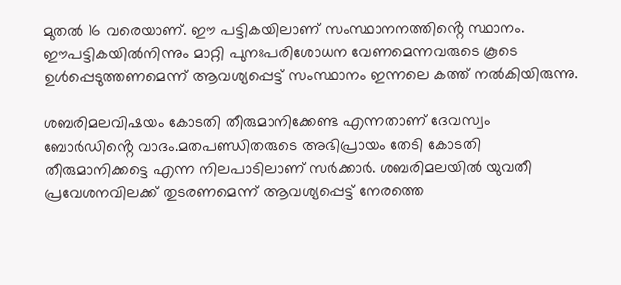മുതല്‍ 16 വരെയാണ്. ഈ പട്ടികയിലാണ് സംസ്ഥാനനത്തിൻ്റെ സ്ഥാനം. ഈപട്ടികയില്‍നിന്നും മാറ്റി പുനഃപരിശോധന വേണമെന്നവരുടെ കൂടെ ഉള്‍പ്പെടുത്തണമെന്ന് ആവശ്യപ്പെട്ട് സംസ്ഥാനം ഇന്നലെ കത്ത് നല്‍കിയിരുന്നു.

ശബരിമലവിഷയം കോടതി തീരുമാനിക്കേണ്ട എന്നതാണ് ദേവസ്വം ബോർഡിൻ്റെ വാദം.മതപണ്ഡിതരുടെ അഭിപ്രായം തേടി കോടതി തീരുമാനിക്കട്ടെ എന്ന നിലപാടിലാണ് സർക്കാർ. ശബരിമലയില്‍ യുവതീ പ്രവേശനവിലക്ക് തുടരണമെന്ന് ആവശ്യപ്പെട്ട് നേരത്തെ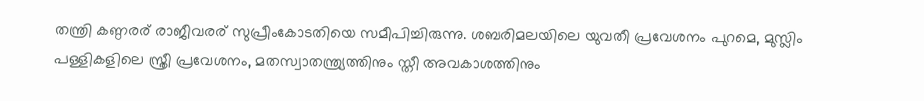തന്ത്രി കണ്ഠരര് രാജീവരര് സുപ്രീംകോടതിയെ സമീപിച്ചിരുന്നു. ശബരിമലയിലെ യുവതീ പ്രവേശനം പുറമെ, മുസ്ലിം പള്ളികളിലെ സ്ത്രീ പ്രവേശനം, മതസ്വാതന്ത്ര്യത്തിനും സ്തീ അവകാശത്തിനും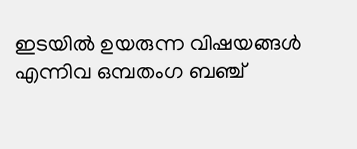ഇടയില്‍ ഉയരുന്ന വിഷയങ്ങള്‍ എന്നിവ ഒമ്പതംഗ ബഞ്ച്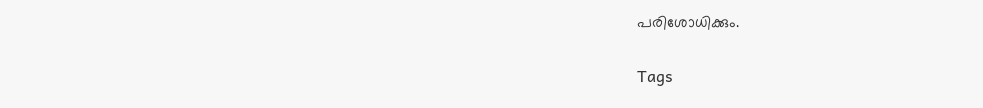പരിശോധിക്കും.

Tags